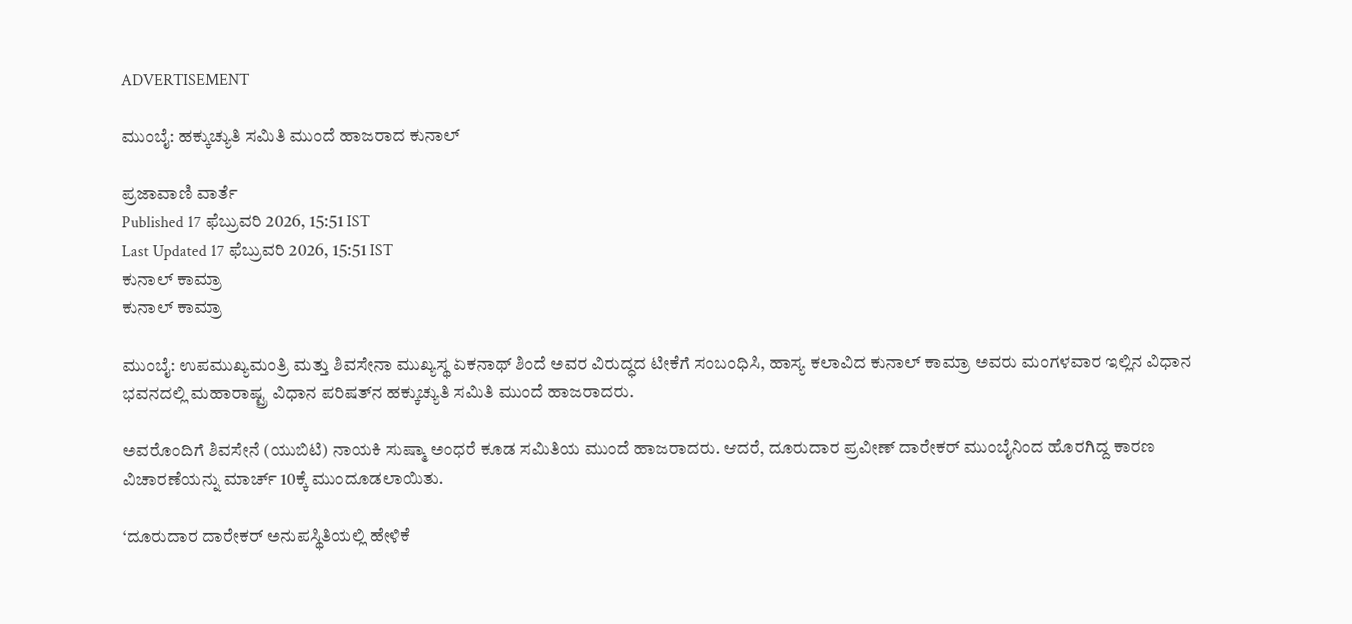ADVERTISEMENT

ಮುಂಬೈ: ಹಕ್ಕುಚ್ಯುತಿ ಸಮಿತಿ ಮುಂದೆ ಹಾಜರಾದ ಕುನಾಲ್

ಪ್ರಜಾವಾಣಿ ವಾರ್ತೆ
Published 17 ಫೆಬ್ರುವರಿ 2026, 15:51 IST
Last Updated 17 ಫೆಬ್ರುವರಿ 2026, 15:51 IST
ಕುನಾಲ್ ಕಾಮ್ರಾ
ಕುನಾಲ್ ಕಾಮ್ರಾ

ಮುಂಬೈ: ಉಪಮುಖ್ಯಮಂತ್ರಿ ಮತ್ತು ಶಿವಸೇನಾ ಮುಖ್ಯಸ್ಥ ಏಕನಾಥ್ ಶಿಂದೆ ಅವರ ವಿರುದ್ಧದ ಟೀಕೆಗೆ ಸಂಬಂಧಿಸಿ, ಹಾಸ್ಯ ಕಲಾವಿದ ಕುನಾಲ್ ಕಾಮ್ರಾ ಅವರು ಮಂಗಳವಾರ ಇಲ್ಲಿನ ವಿಧಾನ ಭವನದಲ್ಲಿ ಮಹಾರಾಷ್ಟ್ರ ವಿಧಾನ ಪರಿಷತ್‌ನ ಹಕ್ಕುಚ್ಯುತಿ ಸಮಿತಿ ಮುಂದೆ ಹಾಜರಾದರು.

ಅವರೊಂದಿಗೆ ಶಿವಸೇನೆ (ಯುಬಿಟಿ) ನಾಯಕಿ ಸುಷ್ಮಾ ಅಂಧರೆ ಕೂಡ ಸಮಿತಿಯ ಮುಂದೆ ಹಾಜರಾದರು. ಆದರೆ, ದೂರುದಾರ ಪ್ರವೀಣ್ ದಾರೇಕರ್ ಮುಂಬೈನಿಂದ ಹೊರಗಿದ್ದ ಕಾರಣ ವಿಚಾರಣೆಯನ್ನು ಮಾರ್ಚ್‌ 10ಕ್ಕೆ ಮುಂದೂಡಲಾಯಿತು.

‘ದೂರುದಾರ ದಾರೇಕರ್‌ ಅನುಪಸ್ಥಿತಿಯಲ್ಲಿ ಹೇಳಿಕೆ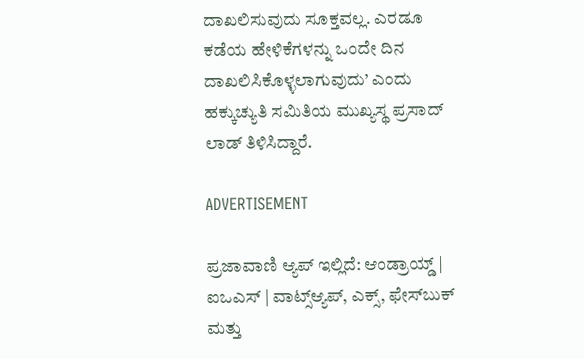ದಾಖಲಿಸುವುದು ಸೂಕ್ತವಲ್ಲ. ಎರಡೂ ಕಡೆಯ ಹೇಳಿಕೆಗಳನ್ನು ಒಂದೇ ದಿನ ದಾಖಲಿಸಿಕೊಳ್ಳಲಾಗುವುದು’ ಎಂದು ಹಕ್ಕುಚ್ಯುತಿ ಸಮಿತಿಯ ಮುಖ್ಯಸ್ಥ ಪ್ರಸಾದ್ ಲಾಡ್ ತಿಳಿಸಿದ್ದಾರೆ.

ADVERTISEMENT

ಪ್ರಜಾವಾಣಿ ಆ್ಯಪ್ ಇಲ್ಲಿದೆ: ಆಂಡ್ರಾಯ್ಡ್ | ಐಒಎಸ್ | ವಾಟ್ಸ್ಆ್ಯಪ್, ಎಕ್ಸ್, ಫೇಸ್‌ಬುಕ್ ಮತ್ತು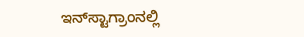ಇನ್‌ಸ್ಟಾಗ್ರಾಂನಲ್ಲಿ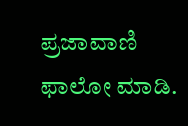ಪ್ರಜಾವಾಣಿ ಫಾಲೋ ಮಾಡಿ.